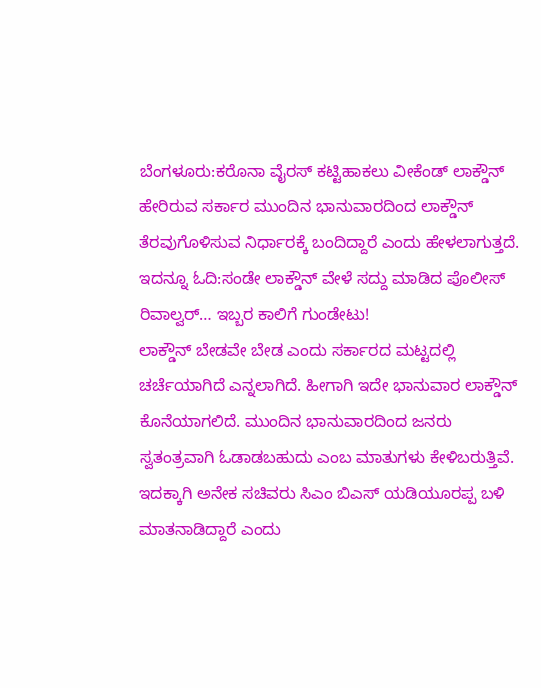ಬೆಂಗಳೂರು:ಕರೊನಾ ವೈರಸ್ ಕಟ್ಟಿಹಾಕಲು ವೀಕೆಂಡ್ ಲಾಕ್ಡೌನ್ ಹೇರಿರುವ ಸರ್ಕಾರ ಮುಂದಿನ ಭಾನುವಾರದಿಂದ ಲಾಕ್ಡೌನ್ ತೆರವುಗೊಳಿಸುವ ನಿರ್ಧಾರಕ್ಕೆ ಬಂದಿದ್ದಾರೆ ಎಂದು ಹೇಳಲಾಗುತ್ತದೆ.
ಇದನ್ನೂ ಓದಿ:ಸಂಡೇ ಲಾಕ್ಡೌನ್ ವೇಳೆ ಸದ್ದು ಮಾಡಿದ ಪೊಲೀಸ್ ರಿವಾಲ್ವರ್… ಇಬ್ಬರ ಕಾಲಿಗೆ ಗುಂಡೇಟು!
ಲಾಕ್ಡೌನ್ ಬೇಡವೇ ಬೇಡ ಎಂದು ಸರ್ಕಾರದ ಮಟ್ಟದಲ್ಲಿ ಚರ್ಚೆಯಾಗಿದೆ ಎನ್ನಲಾಗಿದೆ. ಹೀಗಾಗಿ ಇದೇ ಭಾನುವಾರ ಲಾಕ್ಡೌನ್ ಕೊನೆಯಾಗಲಿದೆ. ಮುಂದಿನ ಭಾನುವಾರದಿಂದ ಜನರು ಸ್ವತಂತ್ರವಾಗಿ ಓಡಾಡಬಹುದು ಎಂಬ ಮಾತುಗಳು ಕೇಳಿಬರುತ್ತಿವೆ. ಇದಕ್ಕಾಗಿ ಅನೇಕ ಸಚಿವರು ಸಿಎಂ ಬಿಎಸ್ ಯಡಿಯೂರಪ್ಪ ಬಳಿ ಮಾತನಾಡಿದ್ದಾರೆ ಎಂದು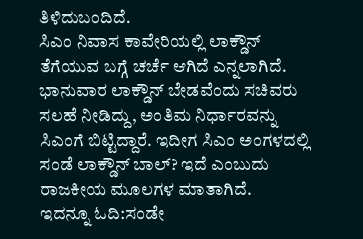ತಿಳಿದುಬಂದಿದೆ.
ಸಿಎಂ ನಿವಾಸ ಕಾವೇರಿಯಲ್ಲಿ ಲಾಕ್ಡೌನ್ ತೆಗೆಯುವ ಬಗ್ಗೆ ಚರ್ಚೆ ಆಗಿದೆ ಎನ್ನಲಾಗಿದೆ. ಭಾನುವಾರ ಲಾಕ್ಡೌನ್ ಬೇಡವೆಂದು ಸಚಿವರು ಸಲಹೆ ನೀಡಿದ್ದು, ಅಂತಿಮ ನಿರ್ಧಾರವನ್ನು ಸಿಎಂಗೆ ಬಿಟ್ಟಿದ್ದಾರೆ. ಇದೀಗ ಸಿಎಂ ಅಂಗಳದಲ್ಲಿ ಸಂಡೆ ಲಾಕ್ಡೌನ್ ಬಾಲ್? ಇದೆ ಎಂಬುದು ರಾಜಕೀಯ ಮೂಲಗಳ ಮಾತಾಗಿದೆ.
ಇದನ್ನೂ ಓದಿ:ಸಂಡೇ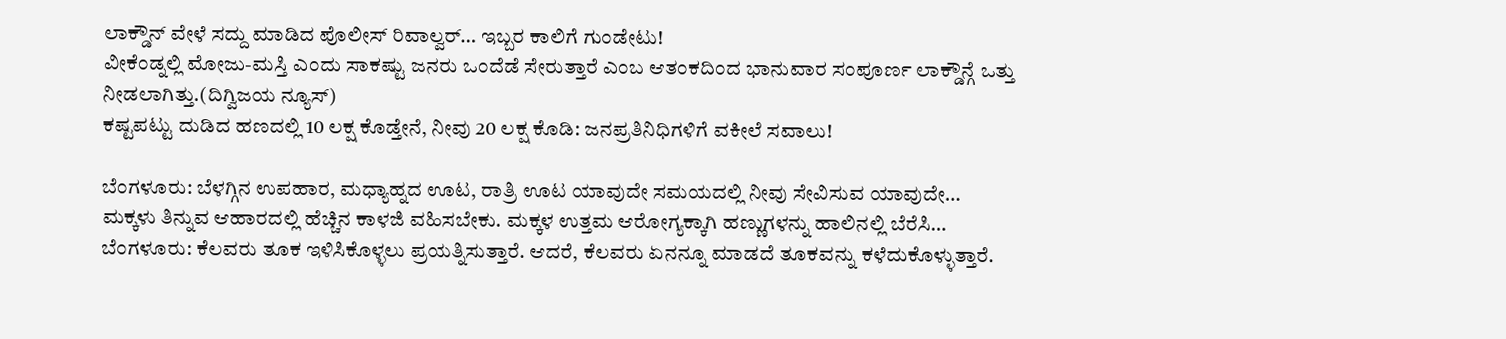ಲಾಕ್ಡೌನ್ ವೇಳೆ ಸದ್ದು ಮಾಡಿದ ಪೊಲೀಸ್ ರಿವಾಲ್ವರ್… ಇಬ್ಬರ ಕಾಲಿಗೆ ಗುಂಡೇಟು!
ವೀಕೆಂಡ್ನಲ್ಲಿ ಮೋಜು-ಮಸ್ತಿ ಎಂದು ಸಾಕಷ್ಟು ಜನರು ಒಂದೆಡೆ ಸೇರುತ್ತಾರೆ ಎಂಬ ಆತಂಕದಿಂದ ಭಾನುವಾರ ಸಂಪೂರ್ಣ ಲಾಕ್ಡೌನ್ಗೆ ಒತ್ತು ನೀಡಲಾಗಿತ್ತು.(ದಿಗ್ವಿಜಯ ನ್ಯೂಸ್)
ಕಷ್ಟಪಟ್ಟು ದುಡಿದ ಹಣದಲ್ಲಿ 10 ಲಕ್ಷ ಕೊಡ್ತೇನೆ, ನೀವು 20 ಲಕ್ಷ ಕೊಡಿ: ಜನಪ್ರತಿನಿಧಿಗಳಿಗೆ ವಕೀಲೆ ಸವಾಲು!

ಬೆಂಗಳೂರು: ಬೆಳಗ್ಗಿನ ಉಪಹಾರ, ಮಧ್ಯಾಹ್ನದ ಊಟ, ರಾತ್ರಿ ಊಟ ಯಾವುದೇ ಸಮಯದಲ್ಲಿ ನೀವು ಸೇವಿಸುವ ಯಾವುದೇ…
ಮಕ್ಕಳು ತಿನ್ನುವ ಆಹಾರದಲ್ಲಿ ಹೆಚ್ಚಿನ ಕಾಳಜಿ ವಹಿಸಬೇಕು. ಮಕ್ಕಳ ಉತ್ತಮ ಆರೋಗ್ಯಕ್ಕಾಗಿ ಹಣ್ಣುಗಳನ್ನು ಹಾಲಿನಲ್ಲಿ ಬೆರೆಸಿ…
ಬೆಂಗಳೂರು: ಕೆಲವರು ತೂಕ ಇಳಿಸಿಕೊಳ್ಳಲು ಪ್ರಯತ್ನಿಸುತ್ತಾರೆ. ಆದರೆ, ಕೆಲವರು ಏನನ್ನೂ ಮಾಡದೆ ತೂಕವನ್ನು ಕಳೆದುಕೊಳ್ಳುತ್ತಾರೆ.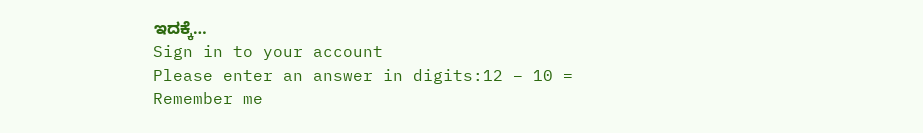ಇದಕ್ಕೆ…
Sign in to your account
Please enter an answer in digits:12 − 10 =
Remember me